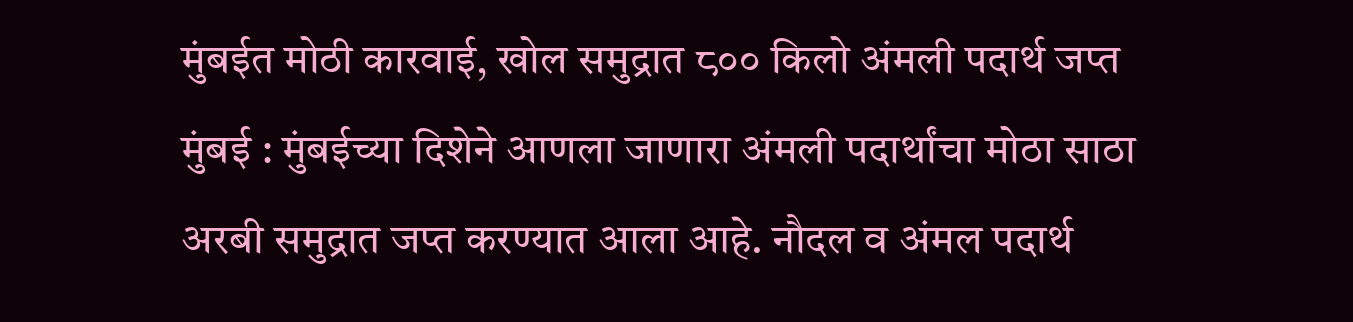मुंबईत मोठी कारवाई, खोल समुद्रात ८०० किलो अंमली पदार्थ जप्त
मुंबई : मुंबईच्या दिशेने आणला जाणारा अंमली पदार्थांचा मोठा साठा अरबी समुद्रात जप्त करण्यात आला आहे. नौदल व अंमल पदार्थ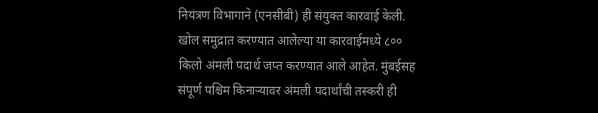नियंत्रण विभागाने (एनसीबी) ही संयुक्त कारवाई केली. खोल समुद्रात करण्यात आलेल्या या कारवाईमध्ये ८०० किलो अंमली पदार्थ जप्त करण्यात आले आहेत. मुंबईसह संपूर्ण पश्चिम किनाऱ्यावर अंमली पदार्थांची तस्करी ही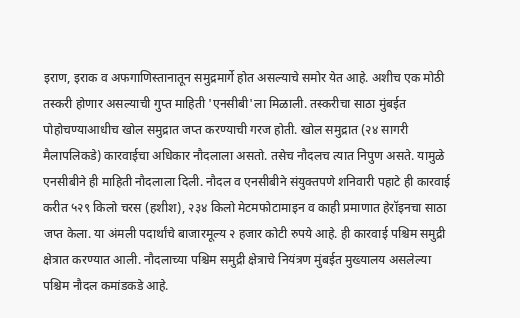इराण, इराक व अफगाणिस्तानातून समुद्रमार्गे होत असल्याचे समोर येत आहे. अशीच एक मोठी तस्करी होणार असल्याची गुप्त माहिती 'एनसीबी'ला मिळाली. तस्करीचा साठा मुंबईत पोहोचण्याआधीच खोल समुद्रात जप्त करण्याची गरज होती. खोल समुद्रात (२४ सागरी मैलापलिकडे) कारवाईचा अधिकार नौदलाला असतो. तसेच नौदलच त्यात निपुण असते. यामुळे एनसीबीने ही माहिती नौदलाला दिली. नौदल व एनसीबीने संयुक्तपणे शनिवारी पहाटे ही कारवाई करीत ५२९ किलो चरस (हशीश), २३४ किलो मेटमफोटामाइन व काही प्रमाणात हेरॉइनचा साठा जप्त केला. या अंमली पदार्थांचे बाजारमूल्य २ हजार कोटी रुपये आहे. ही कारवाई पश्चिम समुद्री क्षेत्रात करण्यात आली. नौदलाच्या पश्चिम समुद्री क्षेत्राचे नियंत्रण मुंबईत मुख्यालय असलेल्या पश्चिम नौदल कमांडकडे आहे.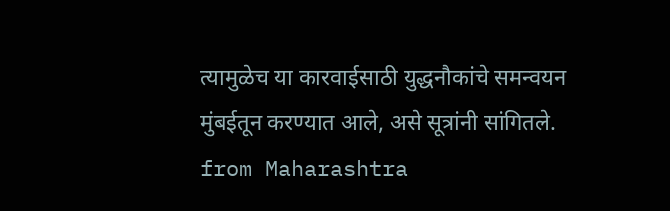त्यामुळेच या कारवाईसाठी युद्धनौकांचे समन्वयन मुंबईतून करण्यात आले, असे सूत्रांनी सांगितले.
from Maharashtra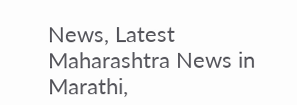News, Latest Maharashtra News in Marathi,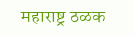महाराष्ट्र ठळक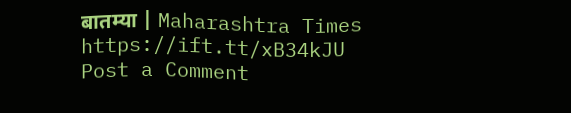बातम्या | Maharashtra Times https://ift.tt/xB34kJU
Post a Comment